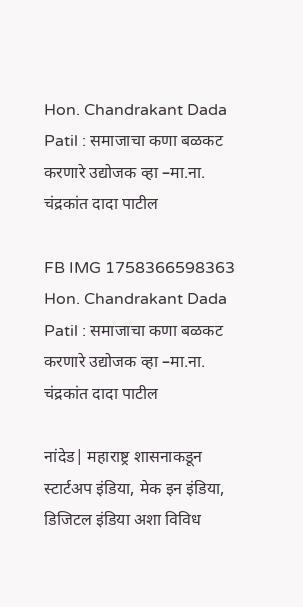Hon. Chandrakant Dada Patil : समाजाचा कणा बळकट करणारे उद्योजक व्हा –मा.ना. चंद्रकांत दादा पाटील

FB IMG 1758366598363 Hon. Chandrakant Dada Patil : समाजाचा कणा बळकट करणारे उद्योजक व्हा –मा.ना. चंद्रकांत दादा पाटील

नांदेड| महाराष्ट्र शासनाकडून स्टार्टअप इंडिया, मेक इन इंडिया, डिजिटल इंडिया अशा विविध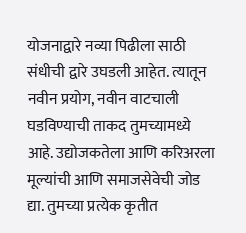योजनाद्वारे नव्या पिढीला साठी संधीची द्वारे उघडली आहेत. त्यातून नवीन प्रयोग, नवीन वाटचाली घडविण्याची ताकद तुमच्यामध्ये आहे. उद्योजकतेला आणि करिअरला मूल्यांची आणि समाजसेवेची जोड द्या. तुमच्या प्रत्येक कृतीत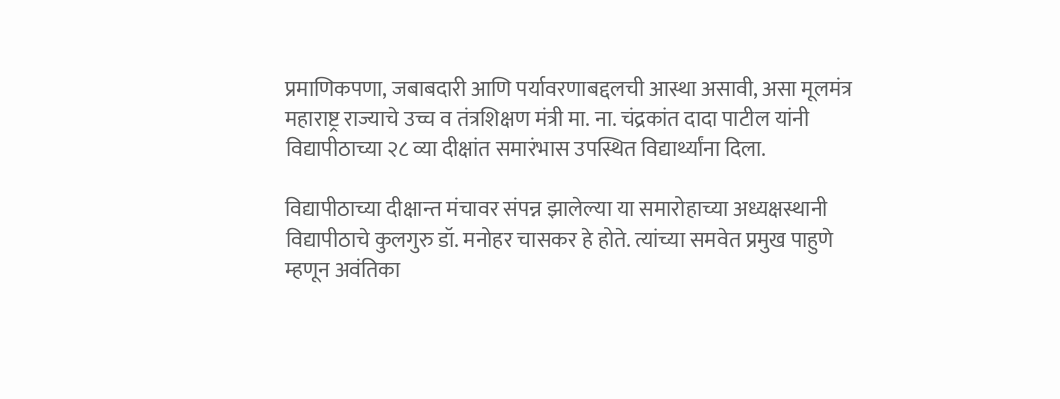प्रमाणिकपणा, जबाबदारी आणि पर्यावरणाबद्दलची आस्था असावी, असा मूलमंत्र महाराष्ट्र राज्याचे उच्च व तंत्रशिक्षण मंत्री मा. ना. चंद्रकांत दादा पाटील यांनी विद्यापीठाच्या २८ व्या दीक्षांत समारंभास उपस्थित विद्यार्थ्यांना दिला.

विद्यापीठाच्या दीक्षान्त मंचावर संपन्न झालेल्या या समारोहाच्या अध्यक्षस्थानी विद्यापीठाचे कुलगुरु डॉ. मनोहर चासकर हे होते. त्यांच्या समवेत प्रमुख पाहुणे म्हणून अवंतिका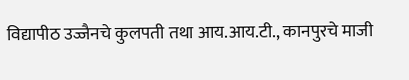विद्यापीठ उज्जैनचे कुलपती तथा आय.आय.टी., कानपुरचे माजी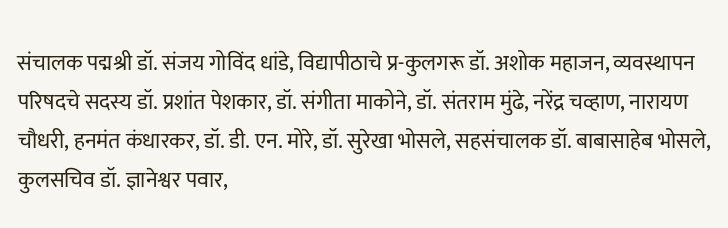संचालक पद्मश्री डॉ. संजय गोविंद धांडे, विद्यापीठाचे प्र-कुलगरू डॉ. अशोक महाजन, व्यवस्थापन परिषदचे सदस्य डॉ. प्रशांत पेशकार, डॉ. संगीता माकोने, डॉ. संतराम मुंढे, नरेंद्र चव्हाण, नारायण चौधरी, हनमंत कंधारकर, डॉ. डी. एन. मोरे, डॉ. सुरेखा भोसले, सहसंचालक डॉ. बाबासाहेब भोसले, कुलसचिव डॉ. ज्ञानेश्वर पवार,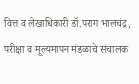वित्त व लेखाधिकारी डॉ.पराग भालचंद्र, परीक्षा व मूल्यमापन मंडळाचे संचालक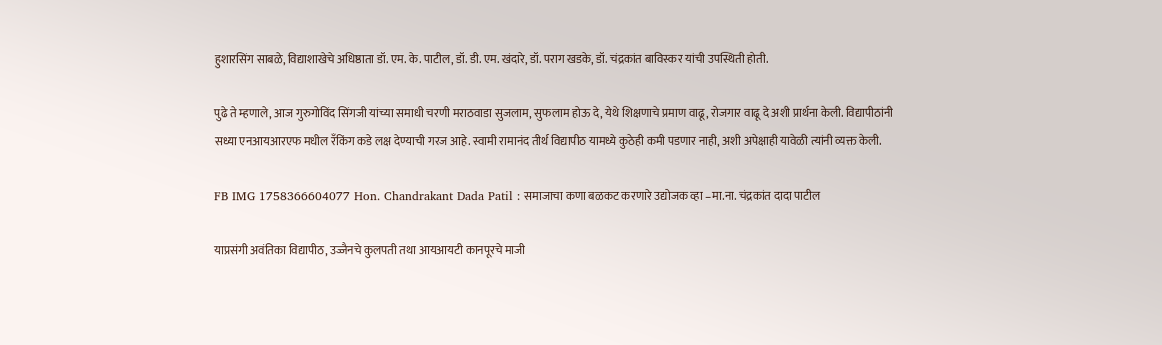हुशारसिंग साबळे, विद्याशाखेचे अधिष्ठाता डॉ. एम. के. पाटील, डॉ. डी. एम. खंदारे, डॉ. पराग खडके, डॉ. चंद्रकांत बाविस्कर यांची उपस्थिती होती.

पुढे ते म्हणाले, आज गुरुगोविंद सिंगजी यांच्या समाधी चरणी मराठवाडा सुजलाम, सुफलाम होऊ दे, येथे शिक्षणाचे प्रमाण वाढू, रोजगार वाढू दे अशी प्रार्थना केली. विद्यापीठांनी सध्या एनआयआरएफ मधील रँकिंग कडे लक्ष देण्याची गरज आहे. स्वामी रामानंद तीर्थ विद्यापीठ यामध्ये कुठेही कमी पडणार नाही, अशी अपेक्षाही यावेळी त्यांनी व्यक्त केली.

FB IMG 1758366604077 Hon. Chandrakant Dada Patil : समाजाचा कणा बळकट करणारे उद्योजक व्हा –मा.ना. चंद्रकांत दादा पाटील

याप्रसंगी अवंतिका विद्यापीठ, उज्जैनचे कुलपती तथा आयआयटी कानपूरचे माजी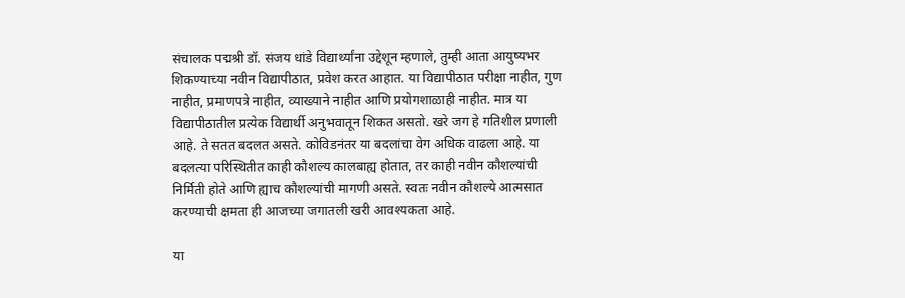संचालक पद्मश्री डॉ. संजय धांडे विद्यार्थ्यांना उद्देशून म्हणाले, तुम्ही आता आयुष्यभर शिकण्याच्या नवीन विद्यापीठात, प्रवेश करत आहात. या विद्यापीठात परीक्षा नाहीत, गुण नाहीत, प्रमाणपत्रे नाहीत, व्याख्याने नाहीत आणि प्रयोगशाळाही नाहीत. मात्र या विद्यापीठातील प्रत्येक विद्यार्थी अनुभवातून शिकत असतो. खरे जग हे गतिशील प्रणाली आहे. ते सतत बदलत असते. कोविडनंतर या बदलांचा वेग अधिक वाढला आहे. या बदलत्या परिस्थितीत काही कौशल्य कालबाह्य होतात, तर काही नवीन कौशल्यांची निर्मिती होते आणि ह्याच कौशल्यांची मागणी असते. स्वतः नवीन कौशल्ये आत्मसात करण्याची क्षमता ही आजच्या जगातली खरी आवश्यकता आहे.

या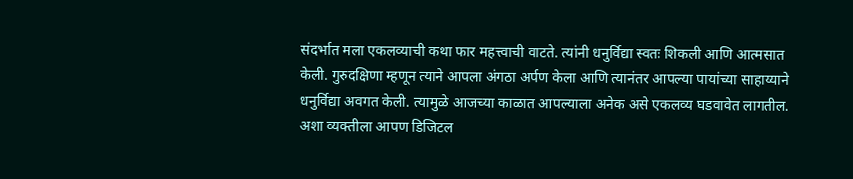संदर्भात मला एकलव्याची कथा फार महत्त्वाची वाटते. त्यांनी धनुर्विद्या स्वतः शिकली आणि आत्मसात केली. गुरुदक्षिणा म्हणून त्याने आपला अंगठा अर्पण केला आणि त्यानंतर आपल्या पायांच्या साहाय्याने धनुर्विद्या अवगत केली. त्यामुळे आजच्या काळात आपल्याला अनेक असे एकलव्य घडवावेत लागतील. अशा व्यक्तीला आपण डिजिटल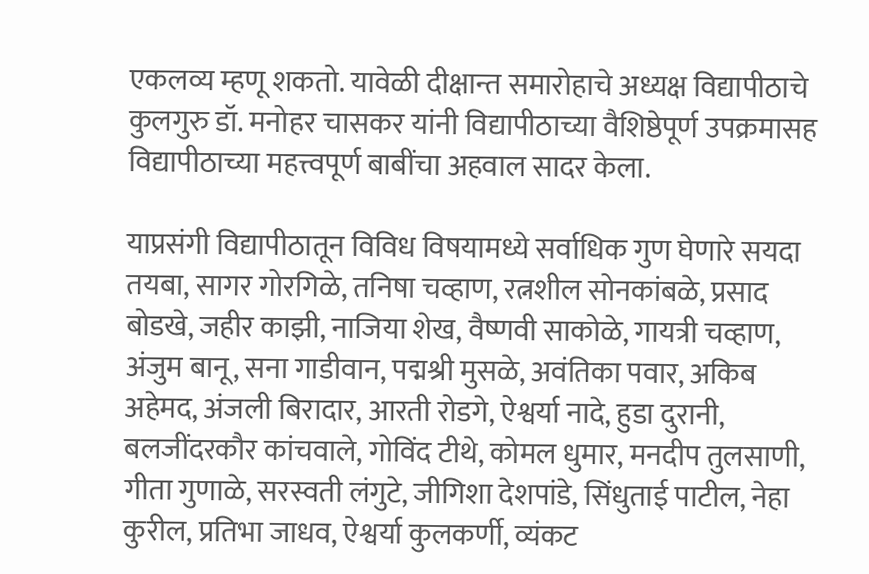एकलव्य म्हणू शकतो. यावेळी दीक्षान्त समारोहाचे अध्यक्ष विद्यापीठाचे कुलगुरु डॉ. मनोहर चासकर यांनी विद्यापीठाच्या वैशिष्ठेपूर्ण उपक्रमासह विद्यापीठाच्या महत्त्वपूर्ण बाबींचा अहवाल सादर केला.

याप्रसंगी विद्यापीठातून विविध विषयामध्ये सर्वाधिक गुण घेणारे सयदा तयबा, सागर गोरगिळे, तनिषा चव्हाण, रत्नशील सोनकांबळे, प्रसाद बोडखे, जहीर काझी, नाजिया शेख, वैष्णवी साकोळे, गायत्री चव्हाण, अंजुम बानू, सना गाडीवान, पद्मश्री मुसळे, अवंतिका पवार, अकिब अहेमद, अंजली बिरादार, आरती रोडगे, ऐश्वर्या नादे, हुडा दुरानी, बलजींदरकौर कांचवाले, गोविंद टीथे, कोमल धुमार, मनदीप तुलसाणी, गीता गुणाळे, सरस्वती लंगुटे, जीगिशा देशपांडे, सिंधुताई पाटील, नेहा कुरील, प्रतिभा जाधव, ऐश्वर्या कुलकर्णी, व्यंकट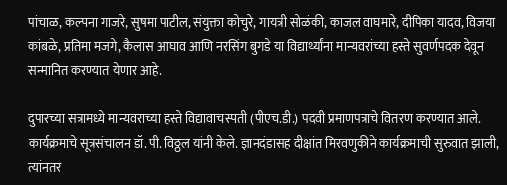पांचाळ, कल्पना गाजरे, सुषमा पाटील, संयुक्ता कोचुरे, गायत्री सोळंकी, काजल वाघमारे, दीपिका यादव, विजया कांबळे, प्रतिमा मजगे, कैलास आघाव आणि नरसिंग बुगडे या विद्यार्थ्यांना मान्यवरांच्या हस्ते सुवर्णपदक देवून सन्मानित करण्यात येणार आहे.

दुपारच्या सत्रामध्ये मान्यवराच्या हस्ते विद्यावाचस्पती (पीएच.डी.) पदवी प्रमाणपत्राचे वितरण करण्यात आले. कार्यक्रमाचे सूत्रसंचालन डॉ. पी. विठ्ठल यांनी केले. ज्ञानदंडासह दीक्षांत मिरवणुकीने कार्यक्रमाची सुरुवात झाली, त्यांनतर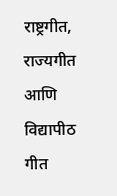राष्ट्रगीत, राज्यगीत आणि विद्यापीठ गीत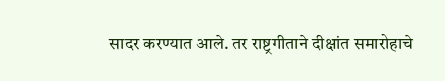सादर करण्यात आले. तर राष्ट्रगीताने दीक्षांत समारोहाचे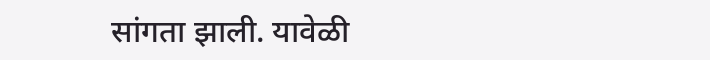सांगता झाली. यावेळी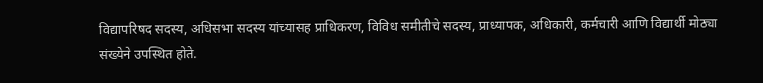विद्यापरिषद सदस्य, अधिसभा सदस्य यांच्यासह प्राधिकरण, विविध समीतीचे सदस्य, प्राध्यापक, अधिकारी, कर्मचारी आणि विद्यार्थी मोठ्या संख्येने उपस्थित होते.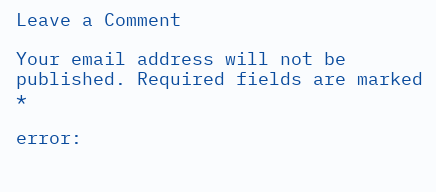Leave a Comment

Your email address will not be published. Required fields are marked *

error: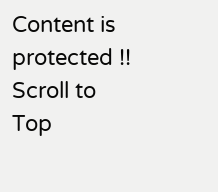Content is protected !!
Scroll to Top